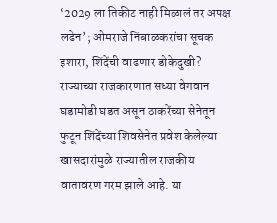‘2029 ला तिकीट नाही मिळालं तर अपक्ष लढेन’; ओमराजे निंबाळकरांचा सूचक इशारा, शिंदेंची वाढणार डोकेदुखी?
राज्याच्या राजकारणात सध्या वेगवान घडामोडी घडत असून ठाकरेंच्या सेनेतून फुटून शिंदेंच्या शिवसेनेत प्रवेश केलेल्या खासदारांमुळे राज्यातील राजकीय वातावरण गरम झाले आहे. या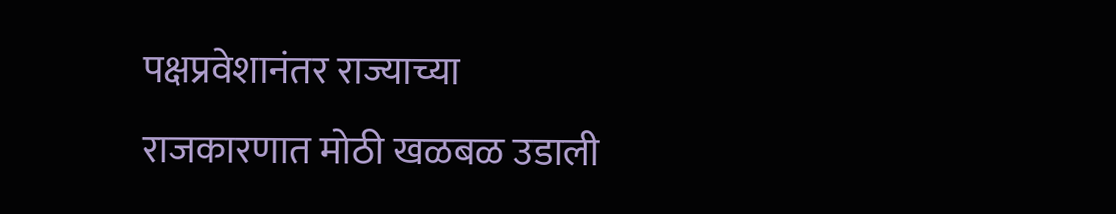पक्षप्रवेशानंतर राज्याच्या राजकारणात मोठी खळबळ उडाली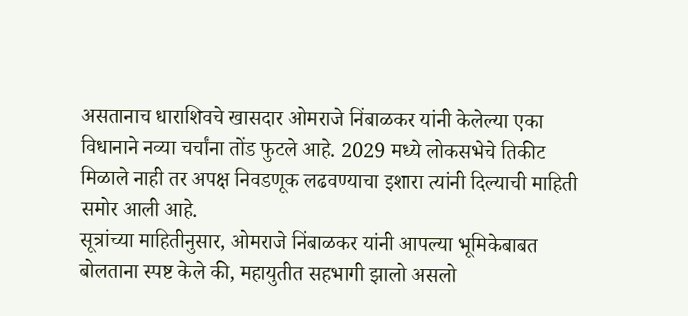असतानाच धाराशिवचे खासदार ओमराजे निंबाळकर यांनी केलेल्या एका विधानाने नव्या चर्चांना तोंड फुटले आहे. 2029 मध्ये लोकसभेचे तिकीट मिळाले नाही तर अपक्ष निवडणूक लढवण्याचा इशारा त्यांनी दिल्याची माहिती समोर आली आहे.
सूत्रांच्या माहितीनुसार, ओमराजे निंबाळकर यांनी आपल्या भूमिकेबाबत बोलताना स्पष्ट केले की, महायुतीत सहभागी झालो असलो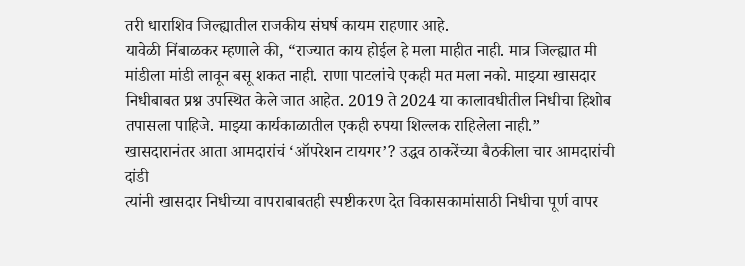तरी धाराशिव जिल्ह्यातील राजकीय संघर्ष कायम राहणार आहे.
यावेळी निंबाळकर म्हणाले की, “राज्यात काय होईल हे मला माहीत नाही. मात्र जिल्ह्यात मी मांडीला मांडी लावून बसू शकत नाही. राणा पाटलांचे एकही मत मला नको. माझ्या खासदार निधीबाबत प्रश्न उपस्थित केले जात आहेत. 2019 ते 2024 या कालावधीतील निधीचा हिशोब तपासला पाहिजे. माझ्या कार्यकाळातील एकही रुपया शिल्लक राहिलेला नाही.”
खासदारानंतर आता आमदारांचं ‘ऑपरेशन टायगर’? उद्धव ठाकरेंच्या बैठकीला चार आमदारांची दांडी
त्यांनी खासदार निधीच्या वापराबाबतही स्पष्टीकरण देत विकासकामांसाठी निधीचा पूर्ण वापर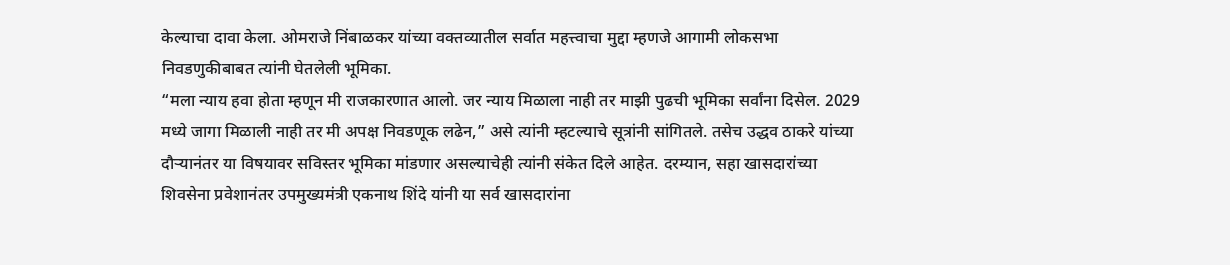केल्याचा दावा केला. ओमराजे निंबाळकर यांच्या वक्तव्यातील सर्वात महत्त्वाचा मुद्दा म्हणजे आगामी लोकसभा निवडणुकीबाबत त्यांनी घेतलेली भूमिका.
“मला न्याय हवा होता म्हणून मी राजकारणात आलो. जर न्याय मिळाला नाही तर माझी पुढची भूमिका सर्वांना दिसेल. 2029 मध्ये जागा मिळाली नाही तर मी अपक्ष निवडणूक लढेन,” असे त्यांनी म्हटल्याचे सूत्रांनी सांगितले. तसेच उद्धव ठाकरे यांच्या दौऱ्यानंतर या विषयावर सविस्तर भूमिका मांडणार असल्याचेही त्यांनी संकेत दिले आहेत. दरम्यान, सहा खासदारांच्या शिवसेना प्रवेशानंतर उपमुख्यमंत्री एकनाथ शिंदे यांनी या सर्व खासदारांना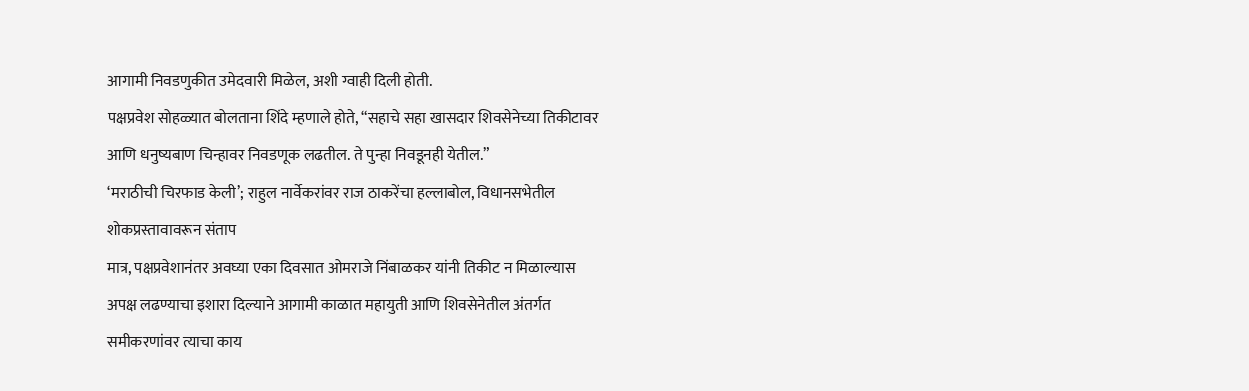आगामी निवडणुकीत उमेदवारी मिळेल, अशी ग्वाही दिली होती.
पक्षप्रवेश सोहळ्यात बोलताना शिंदे म्हणाले होते, “सहाचे सहा खासदार शिवसेनेच्या तिकीटावर आणि धनुष्यबाण चिन्हावर निवडणूक लढतील. ते पुन्हा निवडूनही येतील.”
‘मराठीची चिरफाड केली’; राहुल नार्वेकरांवर राज ठाकरेंचा हल्लाबोल, विधानसभेतील शोकप्रस्तावावरून संताप
मात्र, पक्षप्रवेशानंतर अवघ्या एका दिवसात ओमराजे निंबाळकर यांनी तिकीट न मिळाल्यास अपक्ष लढण्याचा इशारा दिल्याने आगामी काळात महायुती आणि शिवसेनेतील अंतर्गत समीकरणांवर त्याचा काय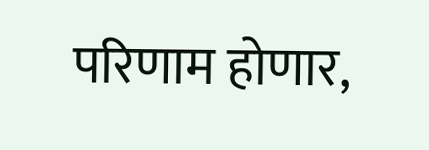परिणाम होणार,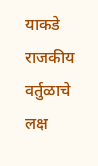याकडे राजकीय वर्तुळाचे लक्ष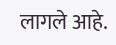लागले आहे.